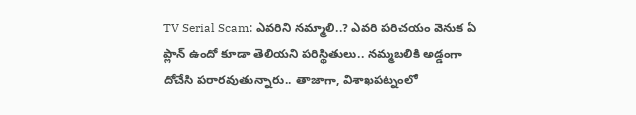TV Serial Scam: ఎవరిని నమ్మాలి..? ఎవరి పరిచయం వెనుక ఏ ప్లాన్ ఉందో కూడా తెలియని పరిస్థితులు.. నమ్మబలికి అడ్డంగా దోచేసి పరారవుతున్నారు.. తాజాగా, విశాఖపట్నంలో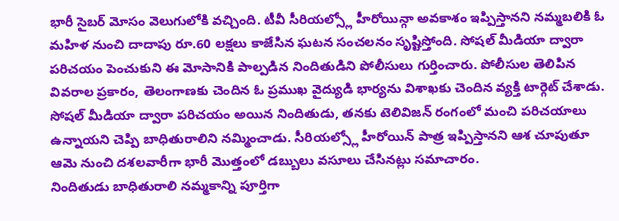భారీ సైబర్ మోసం వెలుగులోకి వచ్చింది. టీవీ సీరియల్స్లో హీరోయిన్గా అవకాశం ఇప్పిస్తానని నమ్మబలికి ఓ మహిళ నుంచి దాదాపు రూ.60 లక్షలు కాజేసిన ఘటన సంచలనం సృష్టిస్తోంది. సోషల్ మీడియా ద్వారా పరిచయం పెంచుకుని ఈ మోసానికి పాల్పడిన నిందితుడిని పోలీసులు గుర్తించారు. పోలీసుల తెలిపిన వివరాల ప్రకారం, తెలంగాణకు చెందిన ఓ ప్రముఖ వైద్యుడి భార్యను విశాఖకు చెందిన వ్యక్తి టార్గెట్ చేశాడు. సోషల్ మీడియా ద్వారా పరిచయం అయిన నిందితుడు, తనకు టెలివిజన్ రంగంలో మంచి పరిచయాలు ఉన్నాయని చెప్పి బాధితురాలిని నమ్మించాడు. సీరియల్స్లో హీరోయిన్ పాత్ర ఇప్పిస్తానని ఆశ చూపుతూ ఆమె నుంచి దశలవారీగా భారీ మొత్తంలో డబ్బులు వసూలు చేసినట్లు సమాచారం.
నిందితుడు బాధితురాలి నమ్మకాన్ని పూర్తిగా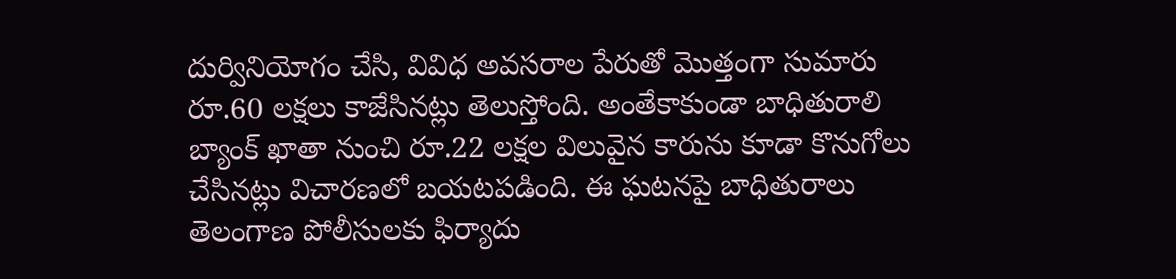దుర్వినియోగం చేసి, వివిధ అవసరాల పేరుతో మొత్తంగా సుమారు రూ.60 లక్షలు కాజేసినట్లు తెలుస్తోంది. అంతేకాకుండా బాధితురాలి బ్యాంక్ ఖాతా నుంచి రూ.22 లక్షల విలువైన కారును కూడా కొనుగోలు చేసినట్లు విచారణలో బయటపడింది. ఈ ఘటనపై బాధితురాలు తెలంగాణ పోలీసులకు ఫిర్యాదు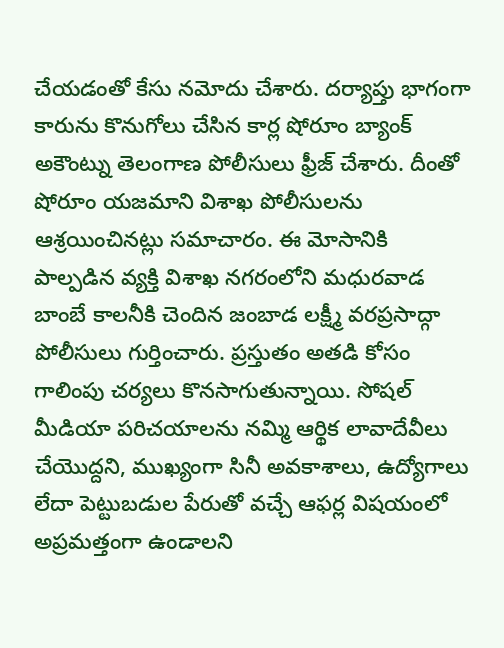చేయడంతో కేసు నమోదు చేశారు. దర్యాప్తు భాగంగా కారును కొనుగోలు చేసిన కార్ల షోరూం బ్యాంక్ అకౌంట్ను తెలంగాణ పోలీసులు ఫ్రీజ్ చేశారు. దీంతో షోరూం యజమాని విశాఖ పోలీసులను ఆశ్రయించినట్లు సమాచారం. ఈ మోసానికి పాల్పడిన వ్యక్తి విశాఖ నగరంలోని మధురవాడ బాంబే కాలనీకి చెందిన జంబాడ లక్ష్మీ వరప్రసాద్గా పోలీసులు గుర్తించారు. ప్రస్తుతం అతడి కోసం గాలింపు చర్యలు కొనసాగుతున్నాయి. సోషల్ మీడియా పరిచయాలను నమ్మి ఆర్థిక లావాదేవీలు చేయొద్దని, ముఖ్యంగా సినీ అవకాశాలు, ఉద్యోగాలు లేదా పెట్టుబడుల పేరుతో వచ్చే ఆఫర్ల విషయంలో అప్రమత్తంగా ఉండాలని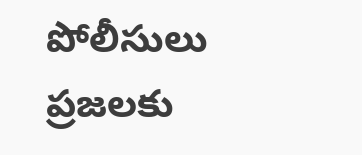పోలీసులు ప్రజలకు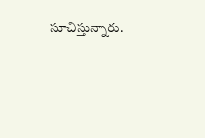సూచిస్తున్నారు.